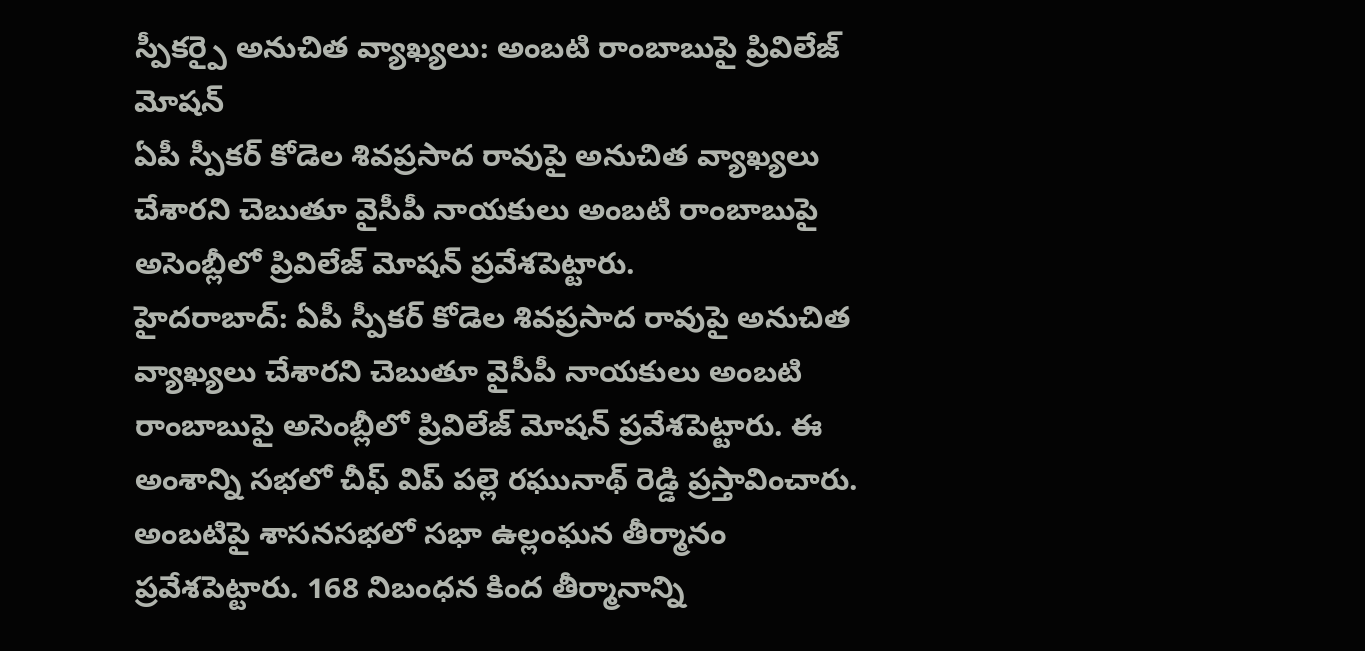స్పీకర్పై అనుచిత వ్యాఖ్యలు: అంబటి రాంబాబుపై ప్రివిలేజ్ మోషన్
ఏపీ స్పీకర్ కోడెల శివప్రసాద రావుపై అనుచిత వ్యాఖ్యలు చేశారని చెబుతూ వైసీపీ నాయకులు అంబటి రాంబాబుపై అసెంబ్లీలో ప్రివిలేజ్ మోషన్ ప్రవేశపెట్టారు.
హైదరాబాద్: ఏపీ స్పీకర్ కోడెల శివప్రసాద రావుపై అనుచిత వ్యాఖ్యలు చేశారని చెబుతూ వైసీపీ నాయకులు అంబటి రాంబాబుపై అసెంబ్లీలో ప్రివిలేజ్ మోషన్ ప్రవేశపెట్టారు. ఈ అంశాన్ని సభలో చీఫ్ విప్ పల్లె రఘునాథ్ రెడ్డి ప్రస్తావించారు.
అంబటిపై శాసనసభలో సభా ఉల్లంఘన తీర్మానం ప్రవేశపెట్టారు. 168 నిబంధన కింద తీర్మానాన్ని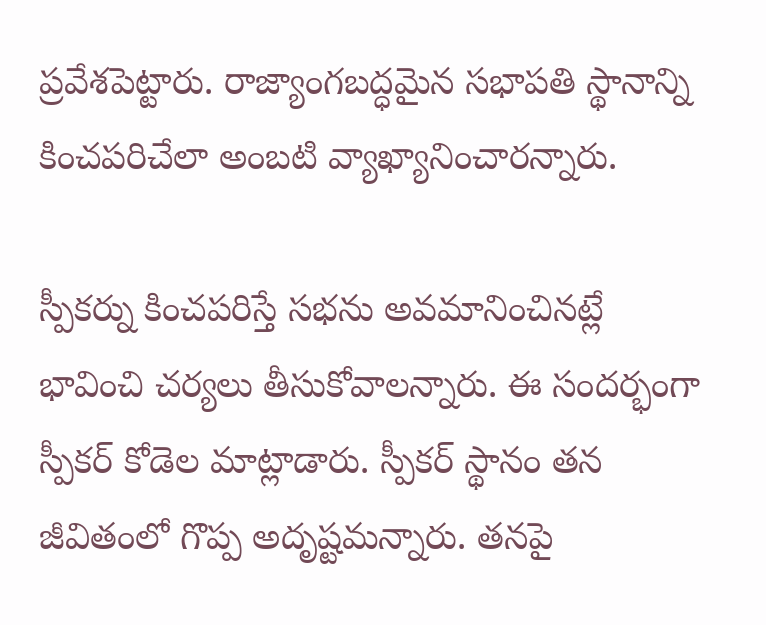ప్రవేశపెట్టారు. రాజ్యాంగబద్ధమైన సభాపతి స్థానాన్ని కించపరిచేలా అంబటి వ్యాఖ్యానించారన్నారు.

స్పీకర్ను కించపరిస్తే సభను అవమానించినట్లే భావించి చర్యలు తీసుకోవాలన్నారు. ఈ సందర్భంగా స్పీకర్ కోడెల మాట్లాడారు. స్పీకర్ స్థానం తన జీవితంలో గొప్ప అదృష్టమన్నారు. తనపై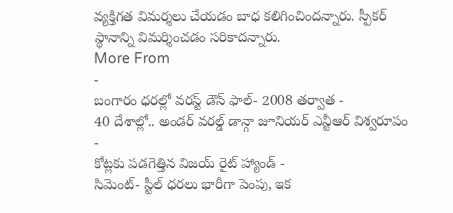వ్యక్తిగత విమర్శలు చేయడం బాధ కలిగించిందన్నారు. స్పీకర్ స్థానాన్ని విమర్శించడం సరికాదన్నారు.
More From
-
బంగారం ధరల్లో వరస్ట్ డౌన్ ఫాల్- 2008 తర్వాత -
40 దేశాల్లో.. అండర్ వరల్డ్ డాన్గా జూనియర్ ఎన్టీఆర్ విశ్వరూపం -
కోట్లకు పడగెత్తిన విజయ్ రైట్ హ్యాండ్ -
సిమెంట్- స్టీల్ ధరలు భారీగా పెంపు, ఇక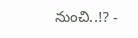నుంచి..!? -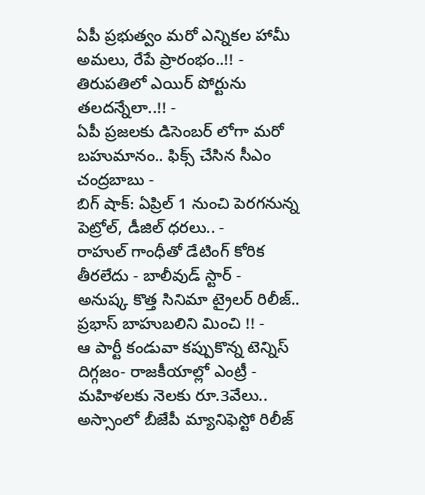ఏపీ ప్రభుత్వం మరో ఎన్నికల హామీ అమలు, రేపే ప్రారంభం..!! -
తిరుపతిలో ఎయిర్ పోర్టును తలదన్నేలా..!! -
ఏపీ ప్రజలకు డిసెంబర్ లోగా మరో బహుమానం.. ఫిక్స్ చేసిన సీఎం చంద్రబాబు -
బిగ్ షాక్: ఏప్రిల్ 1 నుంచి పెరగనున్న పెట్రోల్, డీజిల్ ధరలు.. -
రాహుల్ గాంధీతో డేటింగ్ కోరిక తీరలేదు - బాలీవుడ్ స్టార్ -
అనుష్క కొత్త సినిమా ట్రైలర్ రిలీజ్.. ప్రభాస్ బాహుబలిని మించి !! -
ఆ పార్టీ కండువా కప్పుకొన్న టెన్నిస్ దిగ్గజం- రాజకీయాల్లో ఎంట్రీ -
మహిళలకు నెలకు రూ.3వేలు.. అస్సాంలో బీజేపీ మ్యానిఫెస్టో రిలీజ్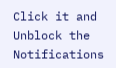Click it and Unblock the Notifications